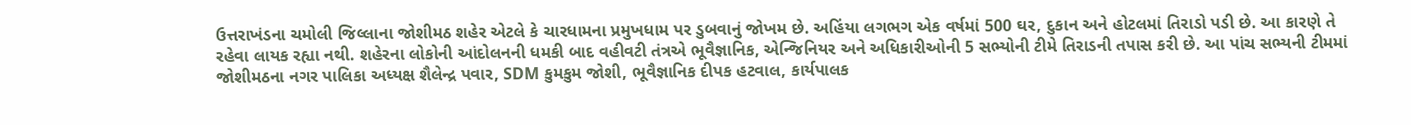ઉત્તરાખંડના ચમોલી જિલ્લાના જોશીમઠ શહેર એટલે કે ચારધામના પ્રમુખધામ પર ડુબવાનું જોખમ છે. અહિંયા લગભગ એક વર્ષમાં 500 ઘર, દુકાન અને હોટલમાં તિરાડો પડી છે. આ કારણે તે રહેવા લાયક રહ્યા નથી. શહેરના લોકોની આંદોલનની ધમકી બાદ વહીવટી તંત્રએ ભૂવૈજ્ઞાનિક, એન્જિનિયર અને અધિકારીઓની 5 સભ્યોની ટીમે તિરાડની તપાસ કરી છે. આ પાંચ સભ્યની ટીમમાં જોશીમઠના નગર પાલિકા અધ્યક્ષ શૈલેન્દ્ર પવાર, SDM કુમકુમ જોશી, ભૂવૈજ્ઞાનિક દીપક હટવાલ, કાર્યપાલક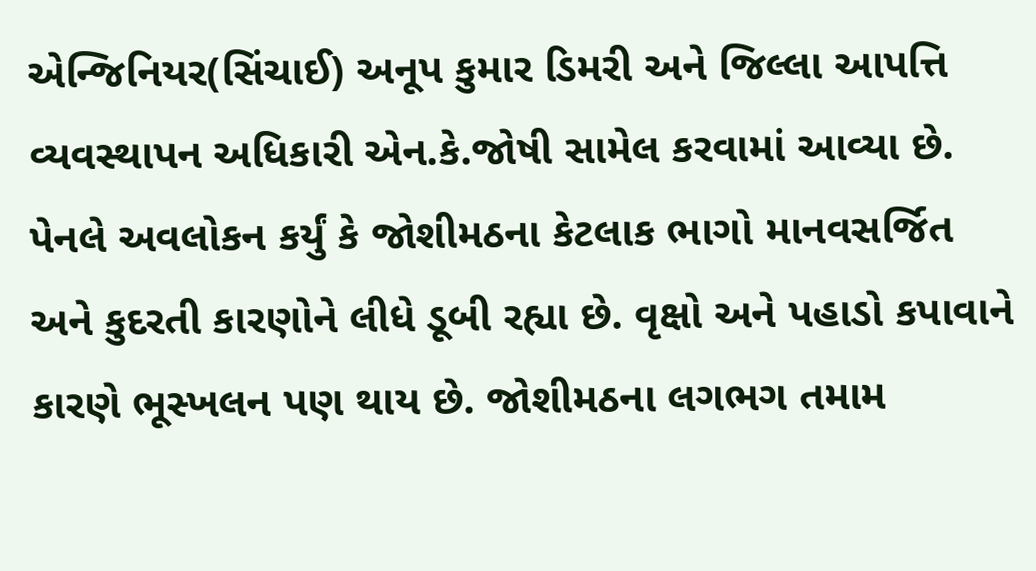એન્જિનિયર(સિંચાઈ) અનૂપ કુમાર ડિમરી અને જિલ્લા આપત્તિ વ્યવસ્થાપન અધિકારી એન.કે.જોષી સામેલ કરવામાં આવ્યા છે.
પેનલે અવલોકન કર્યું કે જોશીમઠના કેટલાક ભાગો માનવસર્જિત અને કુદરતી કારણોને લીધે ડૂબી રહ્યા છે. વૃક્ષો અને પહાડો કપાવાને કારણે ભૂસ્ખલન પણ થાય છે. જોશીમઠના લગભગ તમામ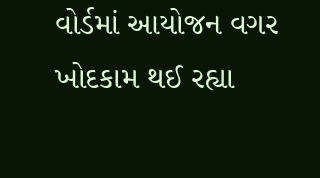વોર્ડમાં આયોજન વગર ખોદકામ થઈ રહ્યા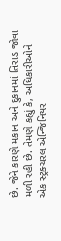છે. જેને કારણે મકાન અને દુકાનમાં તિરાડ જોવા મળી રહી છે. તેમણે કહ્યું કે, અધિકારીઓને એક સ્ટ્રક્ચરલ એન્જિનિયર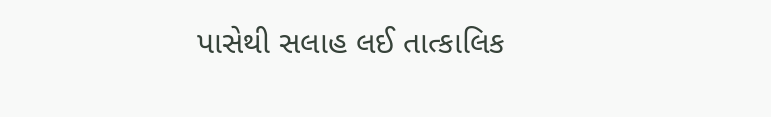પાસેથી સલાહ લઈ તાત્કાલિક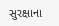સુરક્ષાના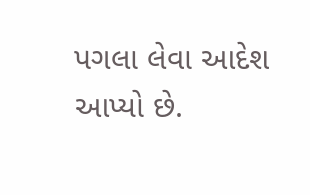પગલા લેવા આદેશ આપ્યો છે.